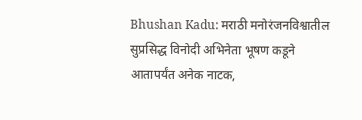Bhushan Kadu: मराठी मनोरंजनविश्वातील सुप्रसिद्ध विनोदी अभिनेता भूषण कडूने आतापर्यंत अनेक नाटक,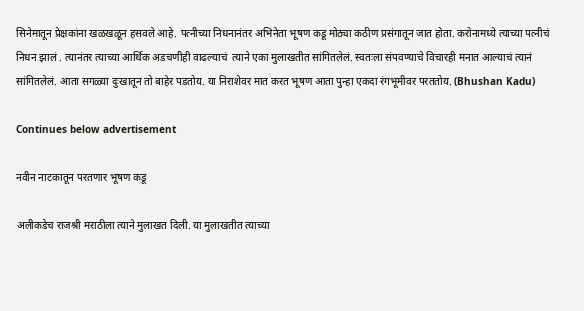सिनेमातून प्रेक्षकांना खळखळून हसवले आहे. पत्नीच्या निधनानंतर अभिनेता भूषण कडू मोठ्या कठीण प्रसंगातून जात होता. करोनामध्ये त्याच्या पत्नीचं निधन झालं . त्यानंतर त्याच्या आर्थिक अडचणीही वाढल्याचं  त्याने एका मुलाखतीत सांगितलेलं. स्वतःला संपवण्याचे विचारही मनात आल्याचं त्यानं सांगितलेलं. आता सगळ्या दुःखातून तो बाहेर पडतोय. या निराशेवर मात करत भूषण आता पुन्हा एकदा रंगभूमीवर परततोय. (Bhushan Kadu)

Continues below advertisement

नवीन नाटकातून परतणार भूषण कडू

अलीकडेच राजश्री मराठीला त्याने मुलाखत दिली. या मुलाखतीत त्याच्या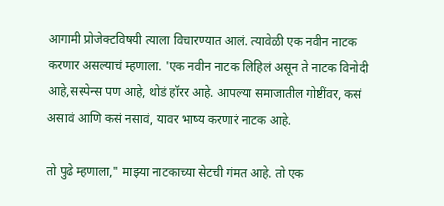आगामी प्रोजेक्टविषयी त्याला विचारण्यात आलं. त्यावेळी एक नवीन नाटक करणार असल्याचं म्हणाला. 'एक नवीन नाटक लिहिलं असून ते नाटक विनोदी आहे,सस्पेन्स पण आहे, थोडं हॉरर आहे. आपल्या समाजातील गोष्टींवर, कसं असावं आणि कसं नसावं, यावर भाष्य करणारं नाटक आहे.

तो पुढे म्हणाला," माझ्या नाटकाच्या सेटची गंमत आहे. तो एक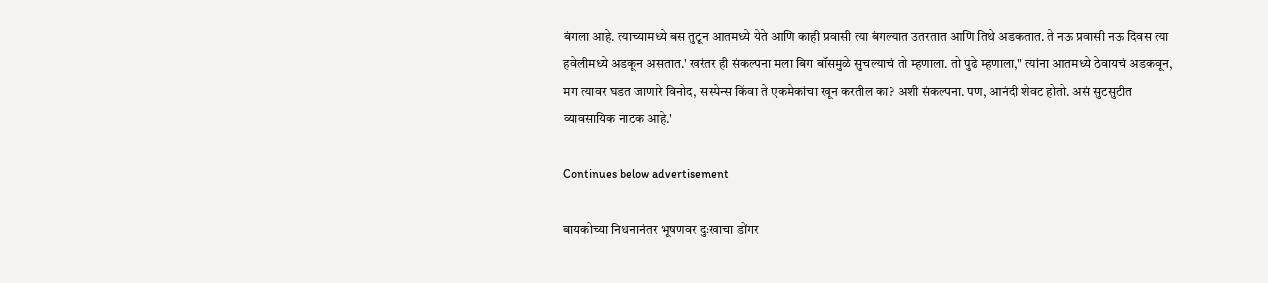बंगला आहे. त्याच्यामध्ये बस तुटून आतमध्ये येते आणि काही प्रवासी त्या बंगल्यात उतरतात आणि तिथे अडकतात. ते नऊ प्रवासी नऊ दिवस त्या हवेलीमध्ये अडकून असतात.' खरंतर ही संकल्पना मला बिग बॉसमुळे सुचल्याचं तो म्हणाला. तो पुढे म्हणाला," त्यांना आतमध्ये ठेवायचं अडकवून, मग त्यावर घडत जाणारे विनोद, सस्पेन्स किंवा ते एकमेकांचा खून करतील का? अशी संकल्पना. पण, आनंदी शेवट होतो. असं सुटसुटीत व्यावसायिक नाटक आहे.'

Continues below advertisement

बायकोच्या निधनानंतर भूषणवर दुःखाचा डोंगर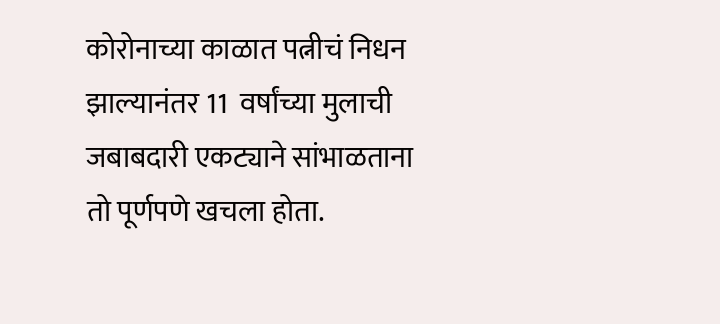कोरोनाच्या काळात पत्नीचं निधन झाल्यानंतर 11  वर्षांच्या मुलाची जबाबदारी एकट्याने सांभाळताना तो पूर्णपणे खचला होता.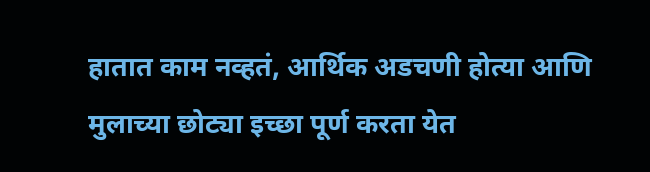हातात काम नव्हतं, आर्थिक अडचणी होत्या आणि मुलाच्या छोट्या इच्छा पूर्ण करता येत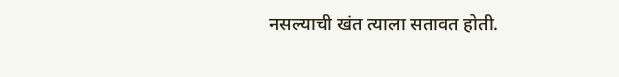नसल्याची खंत त्याला सतावत होती.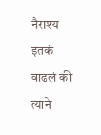नैराश्य इतकं वाढलं की त्याने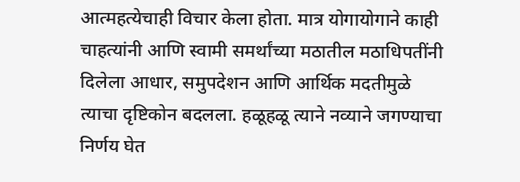आत्महत्येचाही विचार केला होता. मात्र योगायोगाने काही चाहत्यांनी आणि स्वामी समर्थांच्या मठातील मठाधिपतींनी दिलेला आधार, समुपदेशन आणि आर्थिक मदतीमुळे त्याचा दृष्टिकोन बदलला. हळूहळू त्याने नव्याने जगण्याचा निर्णय घेत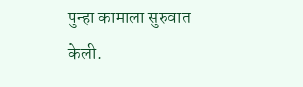पुन्हा कामाला सुरुवात केली.